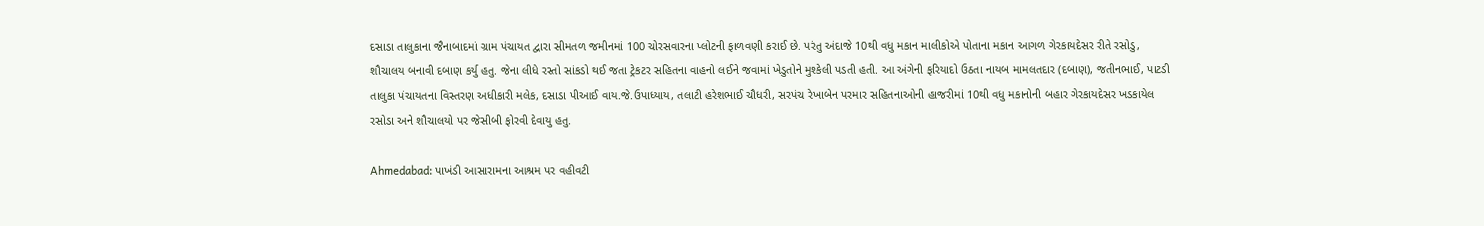દસાડા તાલુકાના જૈનાબાદમાં ગ્રામ પંચાયત દ્વારા સીમતળ જમીનમાં 100 ચોરસવારના પ્લોટની ફાળવણી કરાઈ છે. પરંતુ અંદાજે 10થી વધુ મકાન માલીકોએ પોતાના મકાન આગળ ગેરકાયદેસર રીતે રસોડુ, શૌચાલય બનાવી દબાણ કર્યુ હતુ. જેના લીધે રસ્તો સાંકડો થઈ જતા ટ્રેકટર સહિતના વાહનો લઈને જવામાં ખેડુતોને મુશ્કેલી પડતી હતી. આ અંગેની ફરિયાદો ઉઠતા નાયબ મામલતદાર (દબાણ), જતીનભાઈ, પાટડી તાલુકા પંચાયતના વિસ્તરણ અધીકારી મલેક, દસાડા પીઆઈ વાય.જે.ઉપાધ્યાય, તલાટી હરેશભાઈ ચૌધરી, સરપંચ રેખાબેન પરમાર સહિતનાઓની હાજરીમાં 10થી વધુ મકાનોની બહાર ગેરકાયદેસર ખડકાયેલ રસોડા અને શૌચાલયો પર જેસીબી ફોરવી દેવાયુ હતુ.

Ahmedabad: પાખંડી આસારામના આશ્રમ પર વહીવટી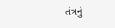તંત્રનું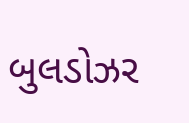બુલડોઝર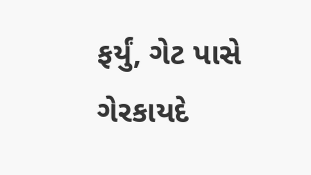ફર્યું, ગેટ પાસે ગેરકાયદે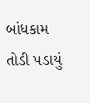બાંધકામ તોડી પડાયું